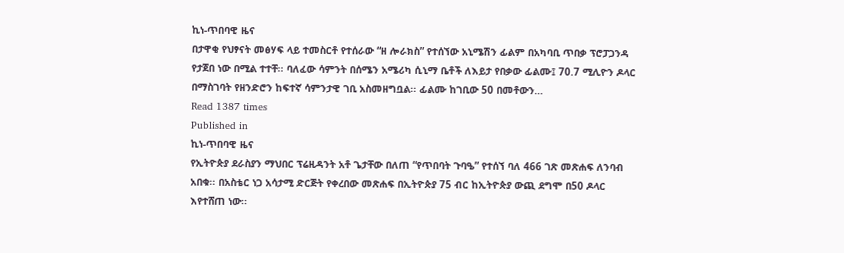ኪነ-ጥበባዊ ዜና
በታዋቂ የህፃናት መፅሃፍ ላይ ተመስርቶ የተሰራው “ዘ ሎራክስ” የተሰኘው አኒሜሽን ፊልም በአካባቢ ጥበቃ ፕሮፓጋንዳ የታጀበ ነው በሚል ተተቸ፡፡ ባለፈው ሳምንት በሰሜን አሜሪካ ሲኒማ ቤቶች ለእይታ የበቃው ፊልሙ፤ 70.7 ሚሊዮን ዶላር በማስገባት የዘንድሮን ከፍተኛ ሳምንታዊ ገቢ አስመዘግቧል፡፡ ፊልሙ ከገቢው 50 በመቶውን…
Read 1387 times
Published in
ኪነ-ጥበባዊ ዜና
የኢትዮጵያ ደራስያን ማህበር ፕሬዚዳንት አቶ ጌታቸው በለጠ “የጥበባት ጉባዔ” የተሰኘ ባለ 466 ገጽ መጽሐፍ ለንባብ አበቁ፡፡ በአስቴር ነጋ አሳታሚ ድርጅት የቀረበው መጽሐፍ በኢትዮጵያ 75 ብር ከኢትዮጵያ ውጪ ደግሞ በ50 ዶላር እየተሸጠ ነው፡፡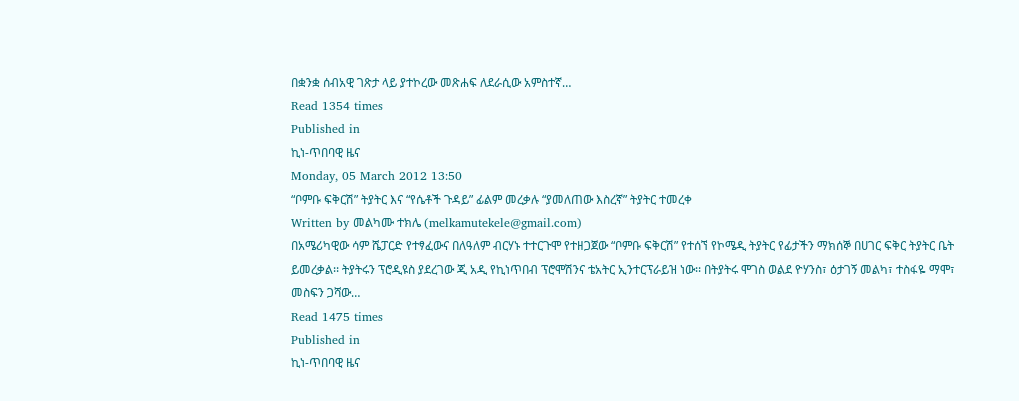በቋንቋ ሰብአዊ ገጽታ ላይ ያተኮረው መጽሐፍ ለደራሲው አምስተኛ…
Read 1354 times
Published in
ኪነ-ጥበባዊ ዜና
Monday, 05 March 2012 13:50
“ቦምቡ ፍቅርሽ” ትያትር እና “የሴቶች ጉዳይ” ፊልም መረቃሉ “ያመለጠው እስረኛ” ትያትር ተመረቀ
Written by መልካሙ ተክሌ (melkamutekele@gmail.com)
በአሜሪካዊው ሳም ሼፓርድ የተፃፈውና በለዓለም ብርሃኑ ተተርጉሞ የተዘጋጀው “ቦምቡ ፍቅርሽ” የተሰኘ የኮሜዲ ትያትር የፊታችን ማክሰኞ በሀገር ፍቅር ትያትር ቤት ይመረቃል፡፡ ትያትሩን ፕሮዲዩስ ያደረገው ጂ አዲ የኪነጥበብ ፕሮሞሽንና ቴአትር ኢንተርፕራይዝ ነው፡፡ በትያትሩ ሞገስ ወልደ ዮሃንስ፣ ዕታገኝ መልካ፣ ተስፋዬ ማሞ፣ መስፍን ጋሻው…
Read 1475 times
Published in
ኪነ-ጥበባዊ ዜና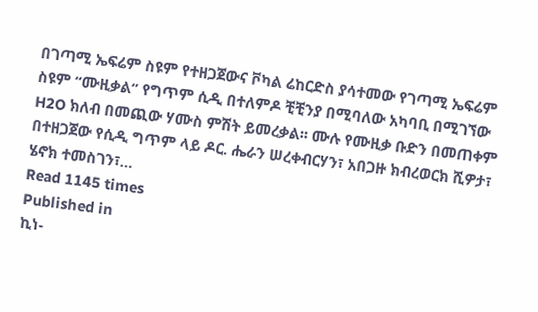በገጣሚ ኤፍሬም ስዩም የተዘጋጀውና ቮካል ሬከርድስ ያሳተመው የገጣሚ ኤፍሬም ስዩም “ሙዚቃል” የግጥም ሲዲ በተለምዶ ቺቺንያ በሚባለው አካባቢ በሚገኘው H2O ክለብ በመጪው ሃሙስ ምሽት ይመረቃል፡፡ ሙሉ የሙዚቃ ቡድን በመጠቀም በተዘጋጀው የሲዲ ግጥም ላይ ዶር. ሔራን ሠረቀብርሃን፣ አበጋዙ ክብረወርክ ሺዎታ፣ ሄኖክ ተመስገን፣…
Read 1145 times
Published in
ኪነ-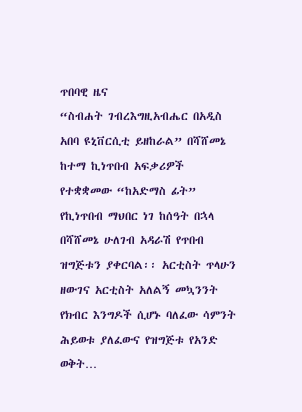ጥበባዊ ዜና
“ስብሐት ገብረእግዚአብሔር በአዲስ አበባ ዩኒቨርሲቲ ይዘከራል” በሻሸመኔ ከተማ ኪነጥበብ አፍቃሪዎች የተቋቋመው “ከአድማስ ፊት” የኪነጥበብ ማህበር ነገ ከሰዓት በኋላ በሻሸመኔ ሁለገብ አዳራሽ የጥበብ ዝግጅቱን ያቀርባል፡፡ አርቲስት ጥላሁን ዘውገና አርቲስት አለልኝ መኳንንት የክብር እንግዶች ሲሆኑ ባለፈው ሳምንት ሕይወቱ ያለፈውና የዝግጅቱ የአንድ ወቅት…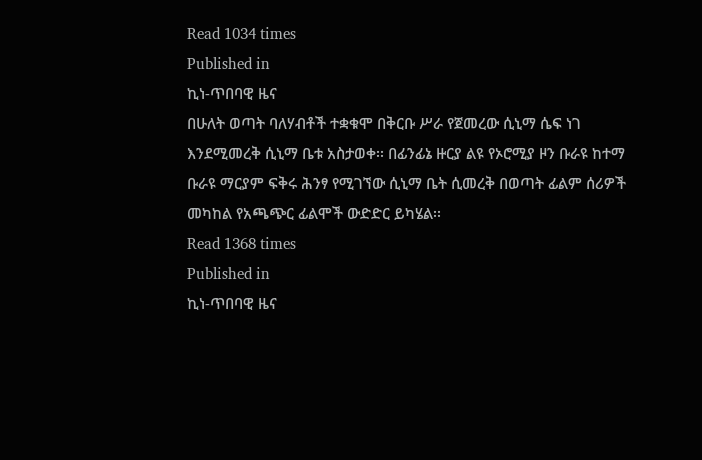Read 1034 times
Published in
ኪነ-ጥበባዊ ዜና
በሁለት ወጣት ባለሃብቶች ተቋቁሞ በቅርቡ ሥራ የጀመረው ሲኒማ ሴፍ ነገ እንደሚመረቅ ሲኒማ ቤቱ አስታወቀ፡፡ በፊንፊኔ ዙርያ ልዩ የኦሮሚያ ዞን ቡራዩ ከተማ ቡራዩ ማርያም ፍቅሩ ሕንፃ የሚገኘው ሲኒማ ቤት ሲመረቅ በወጣት ፊልም ሰሪዎች መካከል የአጫጭር ፊልሞች ውድድር ይካሄል፡፡
Read 1368 times
Published in
ኪነ-ጥበባዊ ዜና